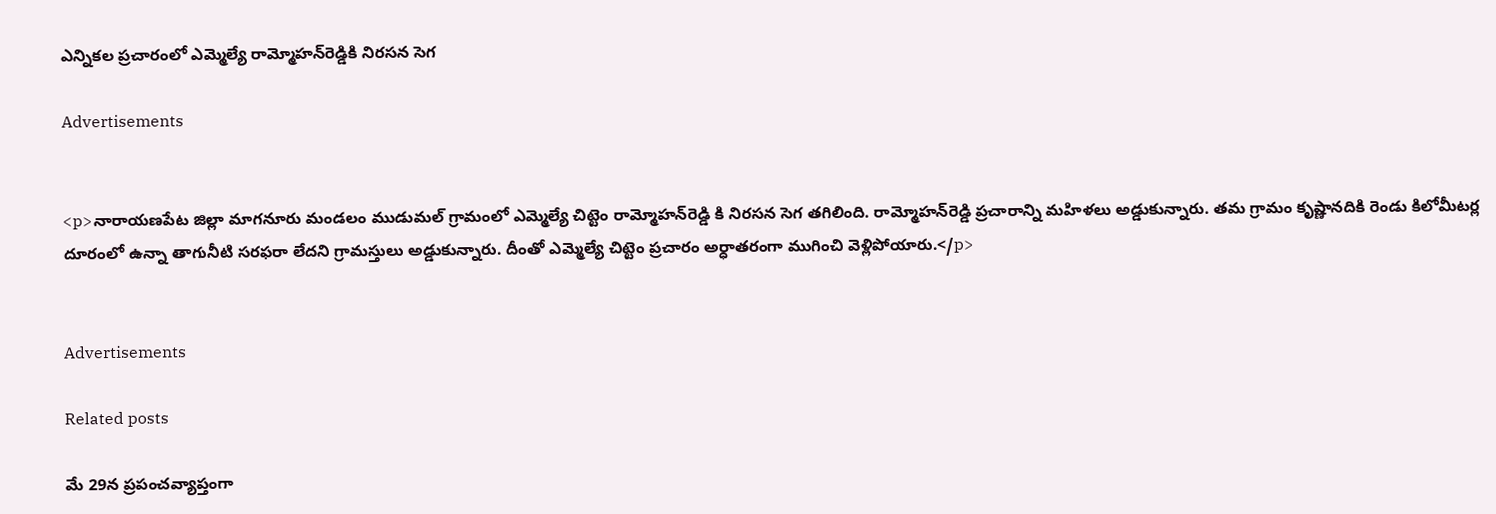ఎన్నికల ప్రచారంలో ఎమ్మెల్యే రామ్మోహన్‌రెడ్డికి నిరసన సెగ

Advertisements


<p>నారాయణపేట జిల్లా మాగనూరు మండలం ముడుమల్ గ్రామంలో ఎమ్మెల్యే చిట్టెం రామ్మోహన్‌రెడ్డి కి నిరసన సెగ తగిలింది. రామ్మోహన్‌రెడ్డి ప్రచారాన్ని మహిళలు అడ్డుకున్నారు. తమ గ్రామం కృష్ణానదికి రెండు కిలోమీటర్ల దూరంలో ఉన్నా తాగునీటి సరఫరా లేదని గ్రామస్తులు అడ్డుకున్నారు. దీంతో ఎమ్మెల్యే చిట్టెం ప్రచారం అర్ధాతరంగా ముగించి వెళ్లిపోయారు.</p>


Advertisements

Related posts

మే 29న ప్రపంచవ్యాప్తంగా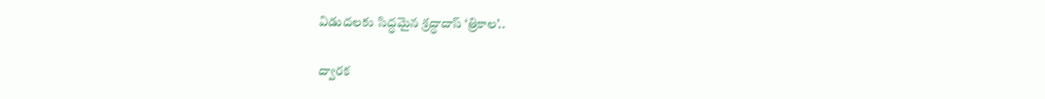విడుదలకు సిద్ధమైన శ్రద్ధాదాస్ ‘త్రికాల’..

ద్వారక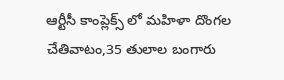ఆర్టీసీ కాంప్లెక్స్ లో మహిళా దొంగల చేతివాటం,35 తులాల బంగారు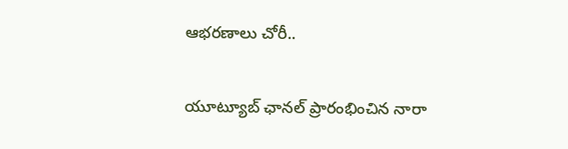ఆభరణాలు చోరీ..

యూట్యూబ్‌ ఛానల్‌ ప్రారంభించిన నారా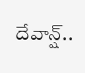దేవాన్ష్‌..